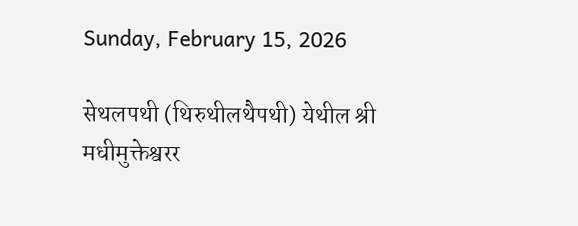Sunday, February 15, 2026

सेथलपथी (थिरुथीलथैपथी) येथील श्री मधीमुक्तेश्वरर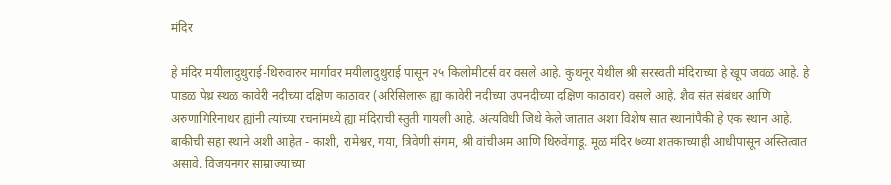मंदिर

हे मंदिर मयीलादुथुराई-थिरुवारुर मार्गावर मयीलादुथुराई पासून २५ किलोमीटर्स वर वसले आहे. कुथनूर येथील श्री सरस्वती मंदिराच्या हे खूप जवळ आहे. हे पाडळ पेथ्र स्थळ कावेरी नदीच्या दक्षिण काठावर (अरिसिलारू ह्या कावेरी नदीच्या उपनदीच्या दक्षिण काठावर) वसले आहे. शैव संत संबंधर आणि अरुणागिरिनाथर ह्यांनी त्यांच्या रचनांमध्ये ह्या मंदिराची स्तुती गायली आहे. अंत्यविधी जिथे केले जातात अशा विशेष सात स्थानांपैकी हे एक स्थान आहे. बाकीची सहा स्थाने अशी आहेत - काशी, रामेश्वर, गया, त्रिवेणी संगम, श्री वांचीअम आणि थिरुवेंगाडू. मूळ मंदिर ७व्या शतकाच्याही आधीपासून अस्तित्वात असावे. विजयनगर साम्राज्याच्या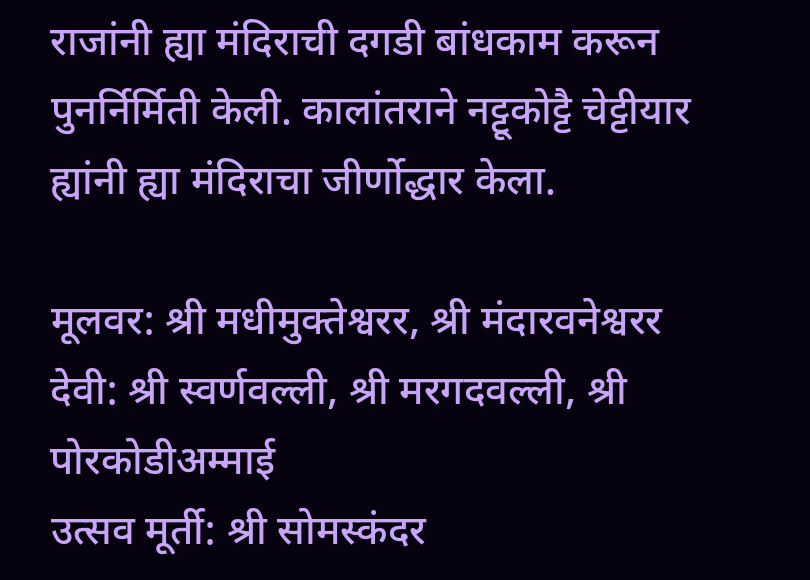राजांनी ह्या मंदिराची दगडी बांधकाम करून पुनर्निर्मिती केली. कालांतराने नट्टूकोट्टै चेट्टीयार ह्यांनी ह्या मंदिराचा जीर्णोद्धार केला.

मूलवर: श्री मधीमुक्तेश्वरर, श्री मंदारवनेश्वरर
देवी: श्री स्वर्णवल्ली, श्री मरगदवल्ली, श्री पोरकोडीअम्माई
उत्सव मूर्ती: श्री सोमस्कंदर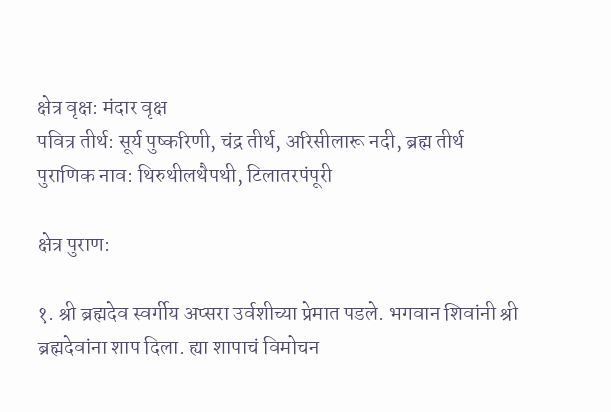क्षेत्र वृक्ष: मंदार वृक्ष
पवित्र तीर्थ: सूर्य पुष्करिणी, चंद्र तीर्थ, अरिसीलारू नदी, ब्रह्म तीर्थ
पुराणिक नाव: थिरुथीलथैपथी, टिलातरपंपूरी

क्षेत्र पुराण:

१. श्री ब्रह्मदेव स्वर्गीय अप्सरा उर्वशीच्या प्रेमात पडले. भगवान शिवांनी श्री ब्रह्मदेवांना शाप दिला. ह्या शापाचं विमोचन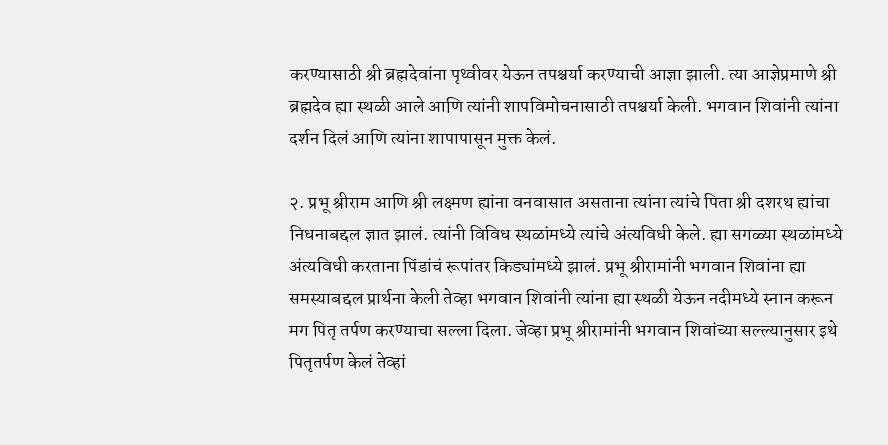करण्यासाठी श्री ब्रह्मदेवांना पृथ्वीवर येऊन तपश्चर्या करण्याची आज्ञा झाली. त्या आज्ञेप्रमाणे श्री ब्रह्मदेव ह्या स्थळी आले आणि त्यांनी शापविमोचनासाठी तपश्चर्या केली. भगवान शिवांनी त्यांना दर्शन दिलं आणि त्यांना शापापासून मुक्त केलं.

२. प्रभू श्रीराम आणि श्री लक्ष्मण ह्यांना वनवासात असताना त्यांना त्यांचे पिता श्री दशरथ ह्यांचा निधनाबद्दल ज्ञात झालं. त्यांनी विविध स्थळांमध्ये त्यांचे अंत्यविधी केले. ह्या सगळ्या स्थळांमध्ये अंत्यविधी करताना पिंडांचं रूपांतर किड्यांमध्ये झालं. प्रभू श्रीरामांनी भगवान शिवांना ह्या समस्याबद्दल प्रार्थना केली तेव्हा भगवान शिवांनी त्यांना ह्या स्थळी येऊन नदीमध्ये स्नान करून मग पितृ तर्पण करण्याचा सल्ला दिला. जेव्हा प्रभू श्रीरामांनी भगवान शिवांच्या सल्ल्यानुसार इथे पितृतर्पण केलं तेव्हां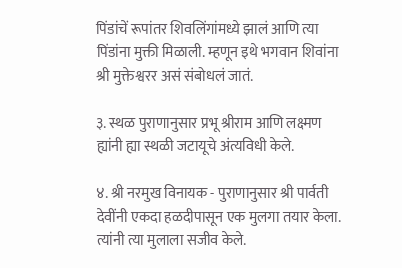पिंडांचें रूपांतर शिवलिंगांमध्ये झालं आणि त्या पिंडांना मुक्ती मिळाली. म्हणून इथे भगवान शिवांना श्री मुक्तेश्वरर असं संबोधलं जातं.

३. स्थळ पुराणानुसार प्रभू श्रीराम आणि लक्ष्मण ह्यांनी ह्या स्थळी जटायूचे अंत्यविधी केले.

४. श्री नरमुख विनायक - पुराणानुसार श्री पार्वती देवींनी एकदा हळदीपासून एक मुलगा तयार केला. त्यांनी त्या मुलाला सजीव केले.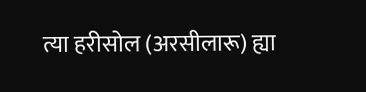त्या हरीसोल (अरसीलारू) ह्या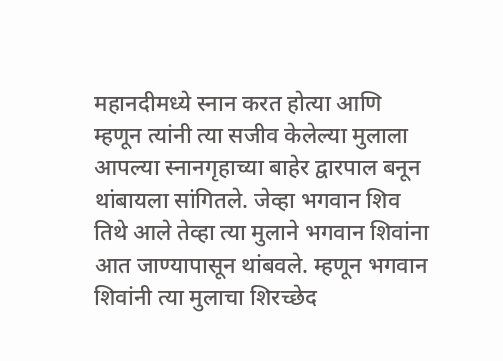महानदीमध्ये स्नान करत होत्या आणि म्हणून त्यांनी त्या सजीव केलेल्या मुलाला आपल्या स्नानगृहाच्या बाहेर द्वारपाल बनून थांबायला सांगितले. जेव्हा भगवान शिव तिथे आले तेव्हा त्या मुलाने भगवान शिवांना आत जाण्यापासून थांबवले. म्हणून भगवान शिवांनी त्या मुलाचा शिरच्छेद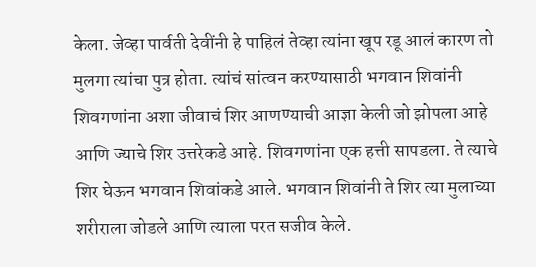केला. जेव्हा पार्वती देवींनी हे पाहिलं तेव्हा त्यांना खूप रडू आलं कारण तो मुलगा त्यांचा पुत्र होता. त्यांचं सांत्वन करण्यासाठी भगवान शिवांनी शिवगणांना अशा जीवाचं शिर आणण्याची आज्ञा केली जो झोपला आहे आणि ज्याचे शिर उत्तरेकडे आहे. शिवगणांना एक हत्ती सापडला. ते त्याचे शिर घेऊन भगवान शिवांकडे आले. भगवान शिवांनी ते शिर त्या मुलाच्या शरीराला जोडले आणि त्याला परत सजीव केले.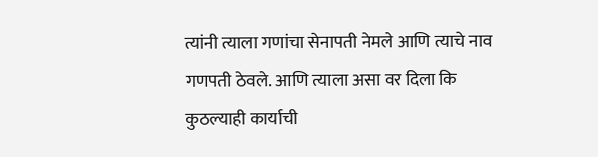त्यांनी त्याला गणांचा सेनापती नेमले आणि त्याचे नाव गणपती ठेवले. आणि त्याला असा वर दिला कि कुठल्याही कार्याची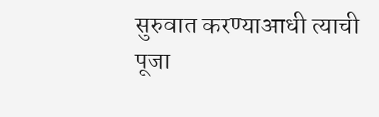सुरुवात करण्याआधी त्याची पूजा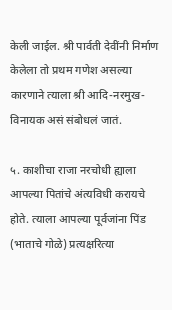केली जाईल. श्री पार्वती देवींनी निर्माण केलेला तो प्रथम गणेश असल्या कारणाने त्याला श्री आदि-नरमुख-विनायक असं संबोधलं जातं.

५. काशीचा राजा नरचोधी ह्याला आपल्या पितांचे अंत्यविधी करायचे होते. त्याला आपल्या पूर्वजांना पिंड (भाताचे गोळे) प्रत्यक्षरित्या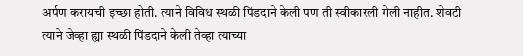अर्पण करायची इच्छा होती. त्याने विविध स्थळी पिंडदाने केली पण ती स्वीकारली गेली नाहीत. शेवटी त्याने जेव्हा ह्या स्थळी पिंडदाने केली तेव्हा त्याच्या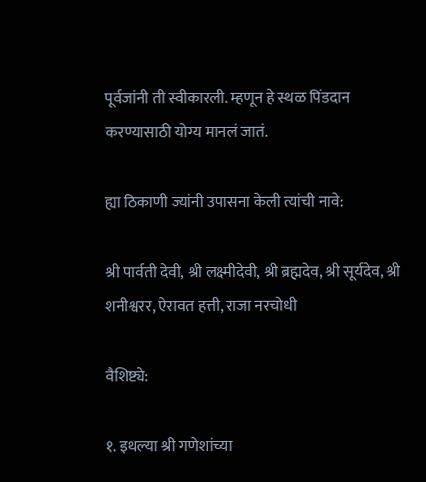पूर्वजांनी ती स्वीकारली. म्हणून हे स्थळ पिंडदान करण्यासाठी योग्य मानलं जातं.

ह्या ठिकाणी ज्यांनी उपासना केली त्यांची नावे:

श्री पार्वती देवी, श्री लक्ष्मीदेवी, श्री ब्रह्मदेव, श्री सूर्यदेव, श्री शनीश्वरर, ऐरावत हत्ती, राजा नरचोधी

वैशिष्ट्ये:

१. इथल्या श्री गणेशांच्या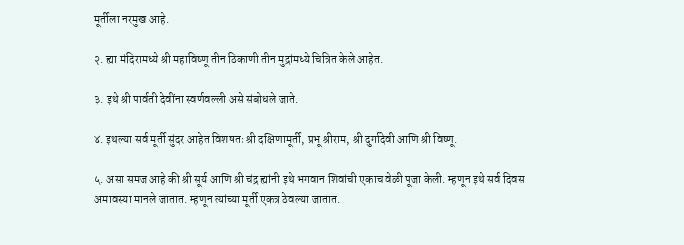मूर्तीला नरमुख आहे.

२. ह्या मंदिरामध्ये श्री महाविष्णू तीन ठिकाणी तीन मुद्रांमध्ये चित्रित केले आहेत.

३. इथे श्री पार्वती देवींना स्वर्णवल्ली असे संबोधले जाते.

४. इथल्या सर्व मूर्ती सुंदर आहेत विशषतः श्री दक्षिणामूर्ती, प्रभू श्रीराम, श्री दुर्गादेवी आणि श्री विष्णू.

५. असा समज आहे की श्री सूर्य आणि श्री चंद्र ह्यांनी इथे भगवान शिवांची एकाच वेळी पूजा केली. म्हणून इथे सर्व दिवस अमावस्या मानले जातात. म्हणून त्यांच्या मूर्ती एकत्र ठेवल्या जातात.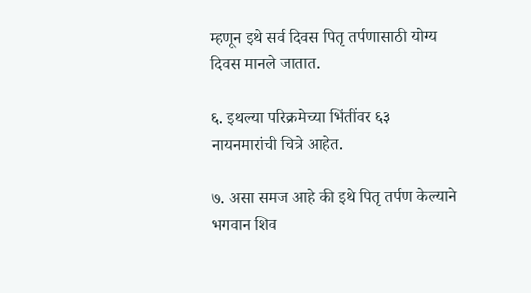म्हणून इथे सर्व दिवस पितृ तर्पणासाठी योग्य दिवस मानले जातात.

६. इथल्या परिक्रमेच्या भिंतींवर ६३ नायनमारांची चित्रे आहेत.

७. असा समज आहे की इथे पितृ तर्पण केल्याने भगवान शिव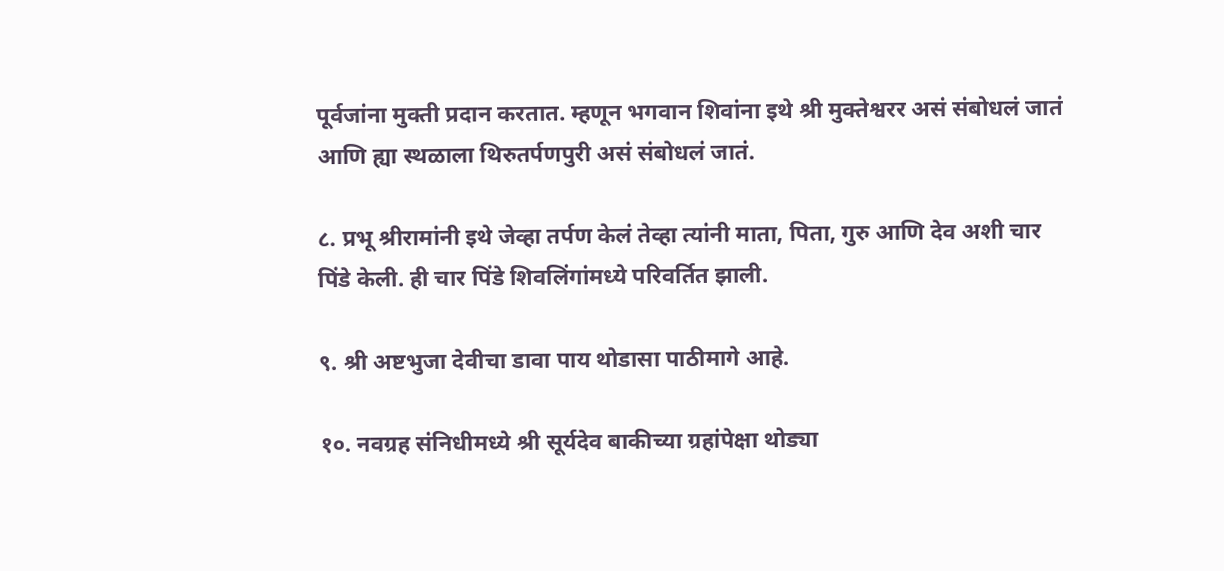पूर्वजांना मुक्ती प्रदान करतात. म्हणून भगवान शिवांना इथे श्री मुक्तेश्वरर असं संबोधलं जातं आणि ह्या स्थळाला थिरुतर्पणपुरी असं संबोधलं जातं.

८. प्रभू श्रीरामांनी इथे जेव्हा तर्पण केलं तेव्हा त्यांनी माता, पिता, गुरु आणि देव अशी चार पिंडे केली. ही चार पिंडे शिवलिंगांमध्ये परिवर्तित झाली.

९. श्री अष्टभुजा देवीचा डावा पाय थोडासा पाठीमागे आहे.

१०. नवग्रह संनिधीमध्ये श्री सूर्यदेव बाकीच्या ग्रहांपेक्षा थोड्या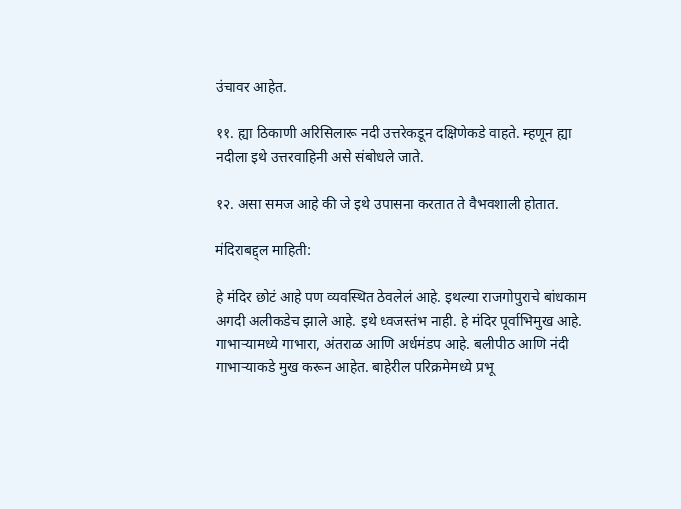उंचावर आहेत.

११. ह्या ठिकाणी अरिसिलारू नदी उत्तरेकडून दक्षिणेकडे वाहते. म्हणून ह्या नदीला इथे उत्तरवाहिनी असे संबोधले जाते.

१२. असा समज आहे की जे इथे उपासना करतात ते वैभवशाली होतात.

मंदिराबद्द्ल माहिती:

हे मंदिर छोटं आहे पण व्यवस्थित ठेवलेलं आहे. इथल्या राजगोपुराचे बांधकाम अगदी अलीकडेच झाले आहे. इथे ध्वजस्तंभ नाही. हे मंदिर पूर्वाभिमुख आहे. गाभाऱ्यामध्ये गाभारा, अंतराळ आणि अर्धमंडप आहे. बलीपीठ आणि नंदी गाभाऱ्याकडे मुख करून आहेत. बाहेरील परिक्रमेमध्ये प्रभू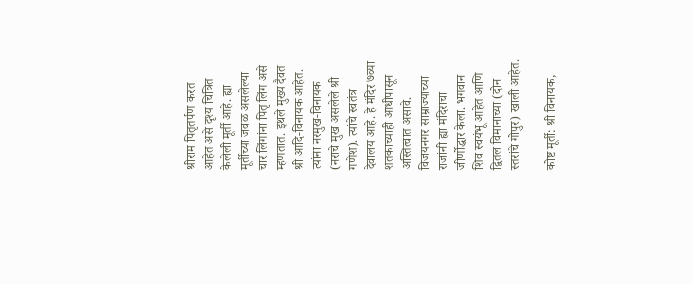श्रीराम पितृतर्पण करत आहेत असे दृश्य चित्रित केलेली मूर्ती आहे. ह्या मूर्तीच्या जवळ असलेल्या चार लिंगांना पितृ लिंग असे म्हणतात. इथले मुख्य दैवत श्री आदि-विनायक आहेत. त्यांना नरमुख-विनायक (नराचे मुख असलेले श्री गणेश). त्यांचे स्वतंत्र देवालय आहे. हे मंदिर ७व्या शतकाच्याही आधीपासून अस्तित्वात असावे. विजयनगर साम्राज्याच्या राजांनी ह्या मंदिराचा जीर्णोद्धार केला. भगवान शिव स्वयंभू आहेत आणि द्वितल विमानाच्या (दोन स्तरांचे गोपुर) खाली आहेत.

कोष्ट मूर्ती: श्री विनायक,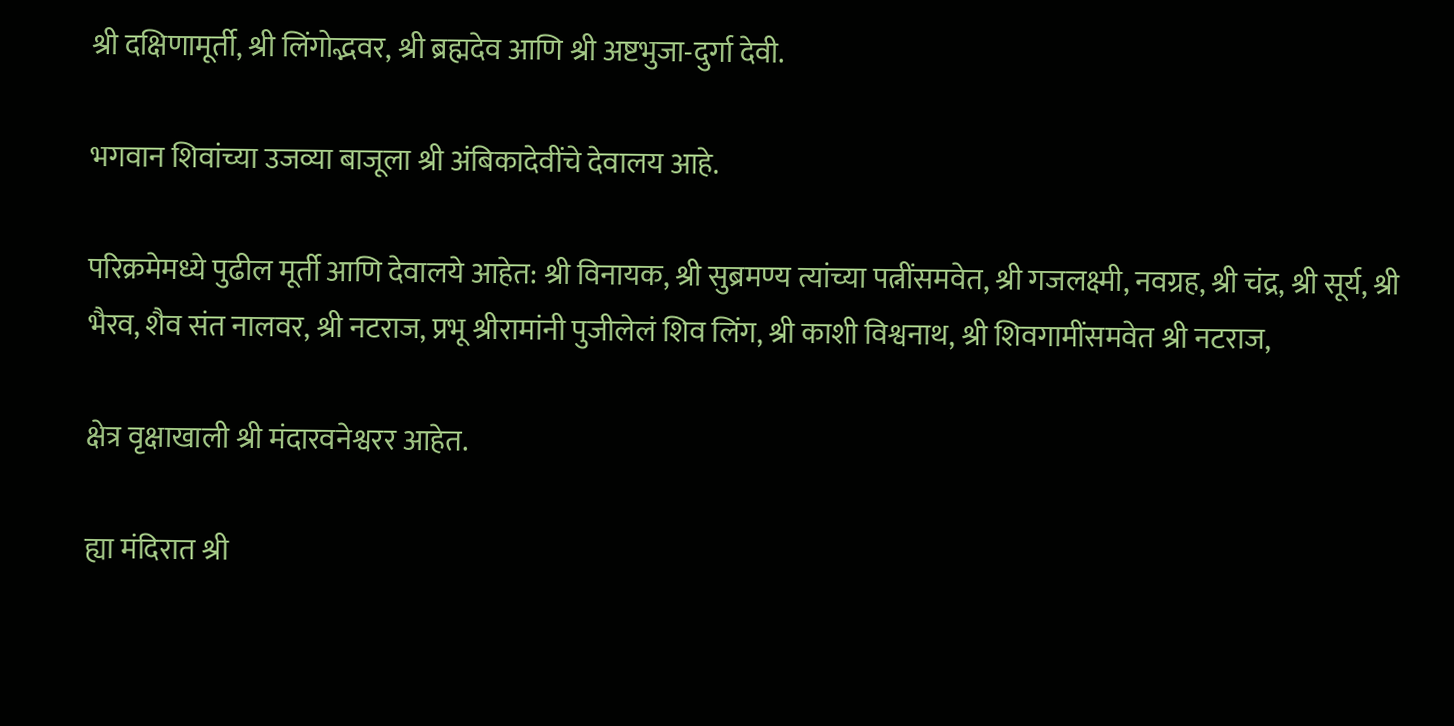श्री दक्षिणामूर्ती, श्री लिंगोद्भवर, श्री ब्रह्मदेव आणि श्री अष्टभुजा-दुर्गा देवी.

भगवान शिवांच्या उजव्या बाजूला श्री अंबिकादेवींचे देवालय आहे.

परिक्रमेमध्ये पुढील मूर्ती आणि देवालये आहेत: श्री विनायक, श्री सुब्रमण्य त्यांच्या पत्नींसमवेत, श्री गजलक्ष्मी, नवग्रह, श्री चंद्र, श्री सूर्य, श्री भैरव, शैव संत नालवर, श्री नटराज, प्रभू श्रीरामांनी पुजीलेलं शिव लिंग, श्री काशी विश्वनाथ, श्री शिवगामींसमवेत श्री नटराज,

क्षेत्र वृक्षाखाली श्री मंदारवनेश्वरर आहेत.

ह्या मंदिरात श्री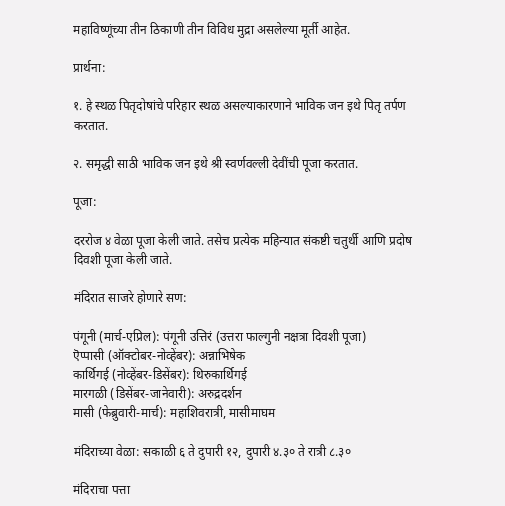महाविष्णूंच्या तीन ठिकाणी तीन विविध मुद्रा असलेल्या मूर्ती आहेत.

प्रार्थना:

१. हे स्थळ पितृदोषांचे परिहार स्थळ असल्याकारणाने भाविक जन इथे पितृ तर्पण करतात.

२. समृद्धी साठी भाविक जन इथे श्री स्वर्णवल्ली देवींची पूजा करतात.

पूजा:

दररोज ४ वेळा पूजा केली जाते. तसेच प्रत्येक महिन्यात संकष्टी चतुर्थी आणि प्रदोष दिवशी पूजा केली जाते.

मंदिरात साजरे होणारे सण:

पंगूनी (मार्च-एप्रिल): पंगूनी उत्तिरं (उत्तरा फाल्गुनी नक्षत्रा दिवशी पूजा)
ऎप्पासी (ऑक्टोबर-नोव्हेंबर): अन्नाभिषेक
कार्थिगई (नोव्हेंबर-डिसेंबर): थिरुकार्थिगई
मारगळी (डिसेंबर-जानेवारी): अरुद्रदर्शन
मासी (फेब्रुवारी-मार्च): महाशिवरात्री, मासीमाघम

मंदिराच्या वेळा: सकाळी ६ ते दुपारी १२, दुपारी ४.३० ते रात्री ८.३०

मंदिराचा पत्ता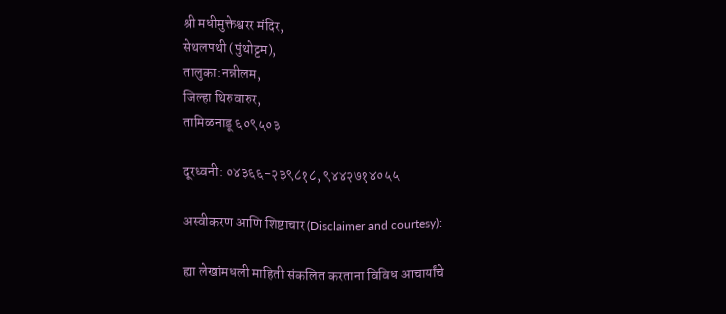श्री मधीमुक्तेश्वरर मंदिर,
सेथलपथी (पुंथोट्टम),
तालुका:नन्नीलम,
जिल्हा थिरुवारुर,
तामिळनाडू ६०९५०३

दूरध्वनी: ०४३६६-२३९८१८, ९४४२७१४०५५

अस्वीकरण आणि शिष्टाचार (Disclaimer and courtesy):

ह्या लेखांमधली माहिती संकलित करताना विविध आचार्यांचे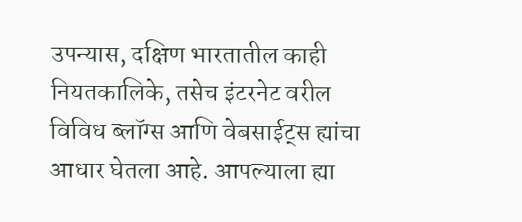उपन्यास, दक्षिण भारतातील काही नियतकालिके, तसेच इंटरनेट वरील विविध ब्लॉग्स आणि वेबसाईट्स ह्यांचा आधार घेतला आहे. आपल्याला ह्या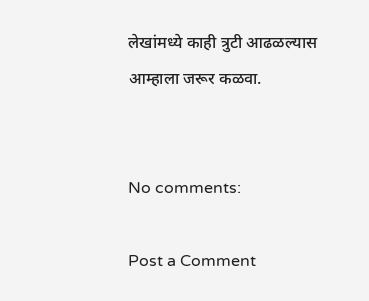लेखांमध्ये काही त्रुटी आढळल्यास आम्हाला जरूर कळवा.


No comments:

Post a Comment